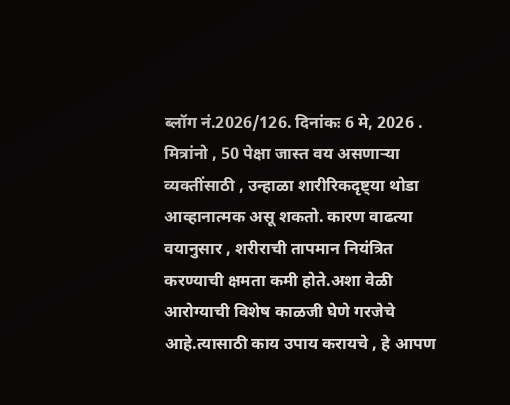ब्लॉग नं.2026/126. दिनांकः 6 मे, 2026 . मित्रांनो , 50 पेक्षा जास्त वय असणाऱ्या व्यक्तींसाठी , उन्हाळा शारीरिकदृष्ट्या थोडा आव्हानात्मक असू शकतो. कारण वाढत्या वयानुसार , शरीराची तापमान नियंत्रित करण्याची क्षमता कमी होते.अशा वेळी आरोग्याची विशेष काळजी घेणे गरजेचे आहे.त्यासाठी काय उपाय करायचे , हे आपण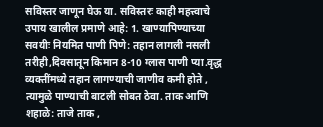सविस्तर जाणून घेऊ या. सविस्तरः काही महत्त्वाचे उपाय खालील प्रमाणे आहे: 1. खाण्यापिण्याच्या सवयीः नियमित पाणी पिणे: तहान लागली नसली तरीही,दिवसातून किमान 8-10 ग्लास पाणी प्या.वृद्ध व्यक्तींमध्ये तहान लागण्याची जाणीव कमी होते , त्यामुळे पाण्याची बाटली सोबत ठेवा. ताक आणि शहाळे: ताजे ताक ,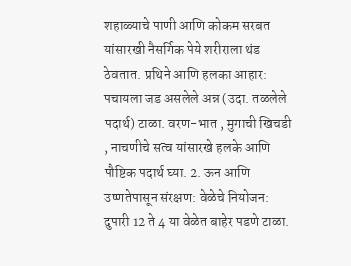शहाळ्याचे पाणी आणि कोकम सरबत यांसारखी नैसर्गिक पेये शरीराला थंड ठेवतात. प्रथिने आणि हलका आहार: पचायला जड असलेले अन्न (उदा. तळलेले पदार्थ) टाळा. वरण-भात , मुगाची खिचडी , नाचणीचे सत्व यांसारखे हलके आणि पौष्टिक पदार्थ घ्या. 2. ऊन आणि उष्णतेपासून संरक्षण: वेळेचे नियोजन: दुपारी 12 ते 4 या वेळेत बाहेर पडणे टाळा.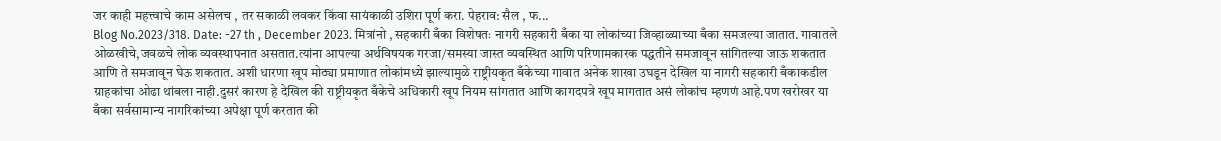जर काही महत्त्वाचे काम असेलच , तर सकाळी लवकर किंवा सायंकाळी उशिरा पूर्ण करा. पेहराव: सैल , फ...
Blog No.2023/318. Date: -27 th , December 2023. मित्रांनो , सहकारी बँका विशेषतः नागरी सहकारी बँका या लोकांच्या जिव्हाळ्याच्या बँका समजल्या जातात. गावातले ओळखीचे,जवळचे लोक व्यवस्थापनात असतात.त्यांना आपल्या अर्थविषयक गरजा/समस्या जास्त व्यवस्थित आणि परिणामकारक पद्धतीने समजावून सांगितल्या जाऊ शकतात आणि ते समजावून घेऊ शकतात. अशी धारणा खूप मोठ्या प्रमाणात लोकांमध्ये झाल्यामुळे राष्ट्रीयकृत बँकेच्या गावात अनेक शाखा उघडून देखिल या नागरी सहकारी बँकाकडील ग्राहकांचा ओढा थांबला नाही.दुसरं कारण हे देखिल की राष्ट्रीयकृत बँकेचे अधिकारी खूप नियम सांगतात आणि कागदपत्रे खूप मागतात असं लोकांच म्हणणं आहे.पण खरोखर या बँका सर्वसामान्य नागरिकांच्या अपेक्षा पूर्ण करतात की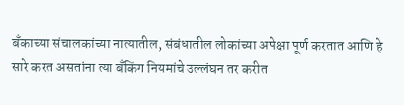बँकाच्या संचालकांच्या नात्यातील, संबंधातील लोकांच्या अपेक्षा पूर्ण करतात आणि हे सारे करत असतांना त्या बँकिंग नियमांचे उल्लंघन तर करीत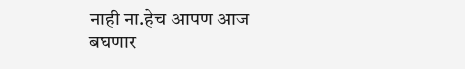नाही ना.हेच आपण आज बघणार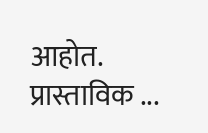आहोत. प्रास्ताविक ...